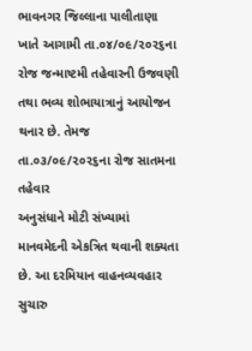ભાવનગર જિલ્લાના પાલીતાણા ખાતે આગામી તા.૦૪/૦૯/૨૦૨૬ના રોજ જન્માષ્ટમી તહેવારની ઉજવણી
તથા ભવ્ય શોભાયાત્રાનું આયોજન થનાર છે. તેમજ તા.૦૩/૦૯/૨૦૨૬ના રોજ સાતમના તહેવાર
અનુસંધાને મોટી સંખ્યામાં માનવમેદની એકત્રિત થવાની શક્યતા છે. આ દરમિયાન વાહનવ્યવહાર સુચારુ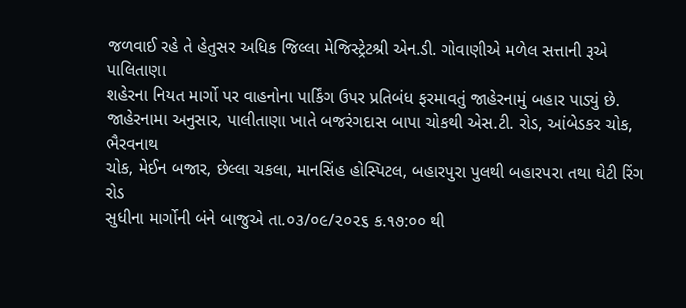જળવાઈ રહે તે હેતુસર અધિક જિલ્લા મેજિસ્ટ્રેટશ્રી એન.ડી. ગોવાણીએ મળેલ સત્તાની રૂએ પાલિતાણા
શહેરના નિયત માર્ગો પર વાહનોના પાર્કિંગ ઉપર પ્રતિબંધ ફરમાવતું જાહેરનામું બહાર પાડ્યું છે.
જાહેરનામા અનુસાર, પાલીતાણા ખાતે બજરંગદાસ બાપા ચોકથી એસ.ટી. રોડ, આંબેડકર ચોક, ભૈરવનાથ
ચોક, મેઈન બજાર, છેલ્લા ચકલા, માનસિંહ હોસ્પિટલ, બહારપુરા પુલથી બહારપરા તથા ઘેટી રિંગ રોડ
સુધીના માર્ગોની બંને બાજુએ તા.૦૩/૦૯/૨૦૨૬ ક.૧૭:૦૦ થી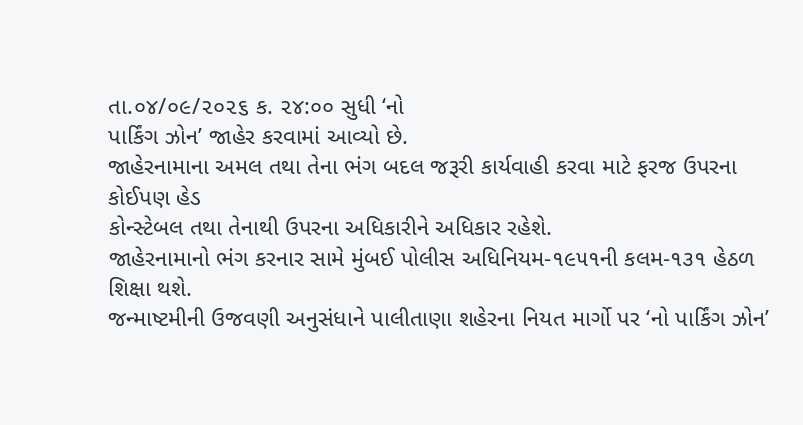તા.૦૪/૦૯/૨૦૨૬ ક. ૨૪:૦૦ સુધી ‘નો
પાર્કિંગ ઝોન’ જાહેર કરવામાં આવ્યો છે.
જાહેરનામાના અમલ તથા તેના ભંગ બદલ જરૂરી કાર્યવાહી કરવા માટે ફરજ ઉપરના કોઈપણ હેડ
કોન્સ્ટેબલ તથા તેનાથી ઉપરના અધિકારીને અધિકાર રહેશે.
જાહેરનામાનો ભંગ કરનાર સામે મુંબઈ પોલીસ અધિનિયમ-૧૯૫૧ની કલમ-૧૩૧ હેઠળ શિક્ષા થશે.
જન્માષ્ટમીની ઉજવણી અનુસંધાને પાલીતાણા શહેરના નિયત માર્ગો પર ‘નો પાર્કિંગ ઝોન’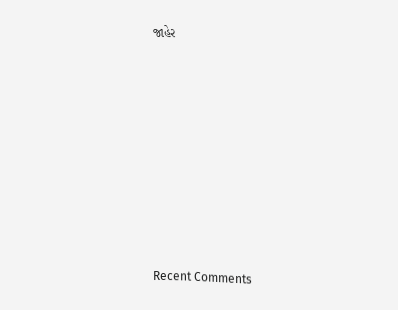જાહેર















Recent Comments